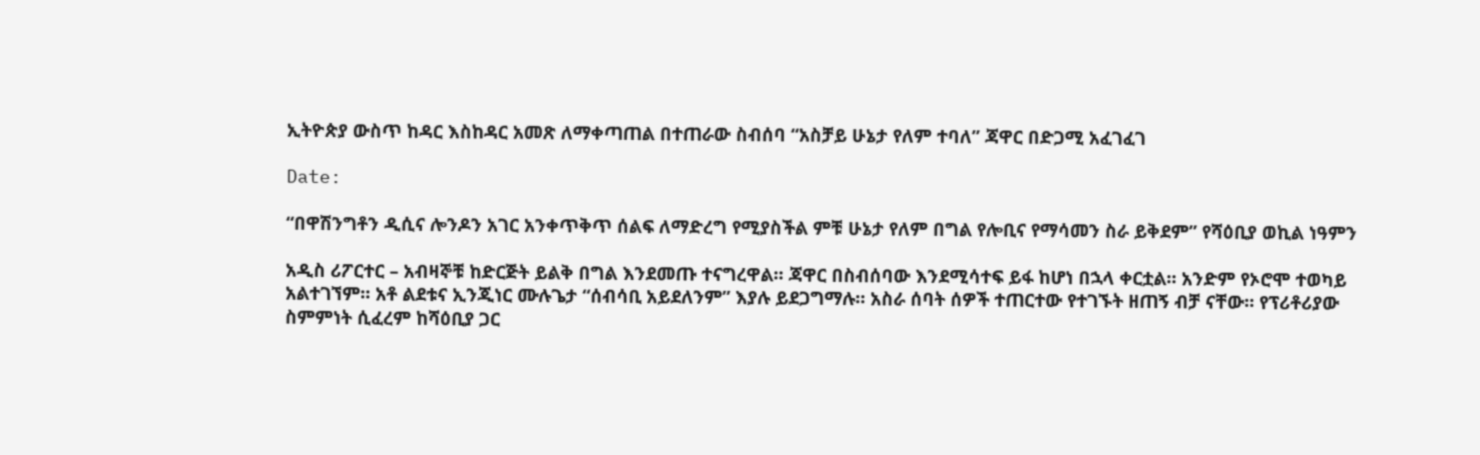ኢትዮጵያ ውስጥ ከዳር እስከዳር አመጽ ለማቀጣጠል በተጠራው ስብሰባ “አስቻይ ሁኔታ የለም ተባለ” ጃዋር በድጋሚ አፈገፈገ

Date:

“በዋሽንግቶን ዲሲና ሎንዶን አገር አንቀጥቅጥ ሰልፍ ለማድረግ የሚያስችል ምቹ ሁኔታ የለም በግል የሎቢና የማሳመን ስራ ይቅደም” የሻዕቢያ ወኪል ነዓምን

አዲስ ሪፖርተር – አብዛኞቹ ከድርጅት ይልቅ በግል እንደመጡ ተናግረዋል። ጃዋር በስብሰባው እንደሚሳተፍ ይፋ ከሆነ በኋላ ቀርቷል። አንድም የኦሮሞ ተወካይ አልተገኘም። አቶ ልደቱና ኢንጂነር ሙሉጌታ “ሰብሳቢ አይደለንም” እያሉ ይደጋግማሉ። አስራ ሰባት ሰዎች ተጠርተው የተገኙት ዘጠኝ ብቻ ናቸው። የፕሪቶሪያው ስምምነት ሲፈረም ከሻዕቢያ ጋር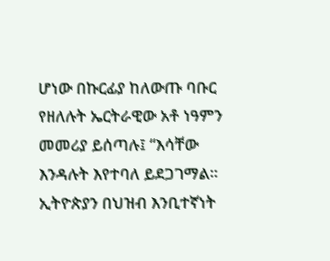ሆነው በኩርፊያ ከለውጡ ባቡር የዘለሉት ኤርትራዊው አቶ ነዓምን መመሪያ ይሰጣሉ፤ “እሳቸው እንዳሉት እየተባለ ይደጋገማል። ኢትዮጵያን በህዝብ እንቢተኛነት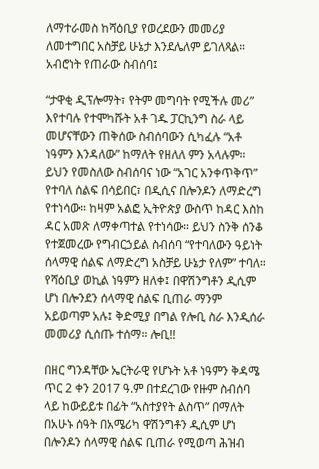ለማተራመስ ከሻዕቢያ የወረደውን መመሪያ ለመተግበር አስቻይ ሁኔታ እንደሌለም ይገለጻል። አብሮነት የጠራው ስብሰባ፤

“ታዋቂ ዲፕሎማት፣ የትም መግባት የሚችሉ መሪ” እየተባሉ የተሞካሹት አቶ ገዱ ፓርኪንግ ስራ ላይ መሆናቸውን ጠቅሰው ስብሰባውን ሲካፈሉ “አቶ ነዓምን እንዳለው” ከማለት የዘለለ ምን አላሉም። ይህን የመስለው ስብሰባና ነው “አገር አንቀጥቅጥ” የተባለ ሰልፍ በሳይበር፣ በዲሲና በሎንዶን ለማድረግ የተነሳው። ከዛም አልፎ ኢትዮጵያ ውስጥ ከዳር እስከ ዳር አመጽ ለማቀጣተል የተነሳው። ይህን ስንቅ ሰንቆ የተጀመረው የግብርኃይል ስብሰባ “የተባለውን ዓይነት ሰላማዊ ሰልፍ ለማድረግ አስቻይ ሁኔታ የለም” ተባለ። የሻዕቢያ ወኪል ነዓምን ዘለቀ፤ በዋሽንግቶን ዲሲም ሆነ በሎንደን ሰላማዊ ሰልፍ ቢጠራ ማንም አይወጣም አሉ፤ ቅድሚያ በግል የሎቢ ስራ እንዲሰራ መመሪያ ሲሰጡ ተሰማ። ሎቢ!!

በዘር ግንዳቸው ኤርትራዊ የሆኑት አቶ ነዓምን ቅዳሜ ጥር 2 ቀን 2017 ዓ.ም በተደረገው የዙም ስብሰባ ላይ ከውይይቱ በፊት “አስተያየት ልስጥ” በማለት በአሁኑ ሰዓት በአሜሪካ ዋሽንግቶን ዲሲም ሆነ በሎንዶን ሰላማዊ ሰልፍ ቢጠራ የሚወጣ ሕዝብ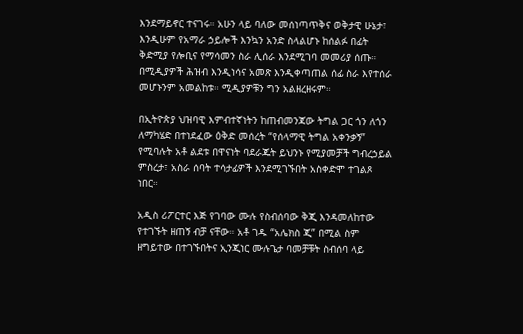እንደማይኖር ተናገሩ። አሁን ላይ ባለው መሰነጣጥቅና ወቅታዊ ሁኔታ፣ እንዲሁም የአማራ ኃይሎች እንኳን አንድ ስላልሆኑ ከሰልፉ በፊት ቅድሚያ የሎቢና የማሳመን ስራ ሊሰራ እንደሚገባ መመሪያ ሰጡ። በሚዲያዎች ሕዝብ እንዲነሳና አመጽ እንዲቀጣጠል ሰፊ ስራ እየተሰራ መሆኑንም አመልከቱ። ሚዲያዎቹን ግን አልዘረዘሩም።

በኢትዮጵያ ህዝባዊ እምብተኛነትን ከጠብመንጃው ትግል ጋር ጎን ለጎን ለማካሄድ በተነደፈው ዕቅድ መሰረት “የሰላማዊ ትግል አቀንቃኝ” የሚባሉት አቶ ልደቱ በዋናነት ባደራጁት ይህንኑ የሚያመቻች ግብረኃይል ምስረታ፣ አስራ ሰባት ተሳታፊዎች እንደሚገኙበት አስቀድሞ ተገልጾ ነበር።

አዲስ ሪፖርተር እጅ የገባው ሙሉ የስብሰባው ቅጂ እንዳመለከተው የተገኙት ዘጠኝ ብቻ ናቸው። አቶ ገዱ “አሌክስ ጂ” በሚል ስም ዘግይተው በተገኙበትና ኢንጂነር ሙሉጌታ ባመቻቹት ስብሰባ ላይ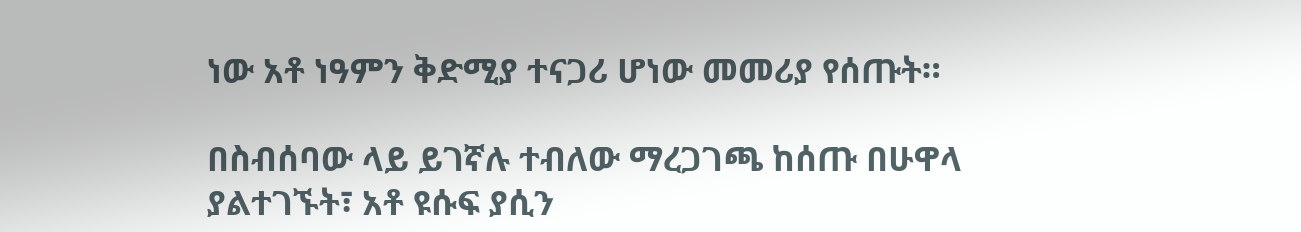ነው አቶ ነዓምን ቅድሚያ ተናጋሪ ሆነው መመሪያ የሰጡት።

በስብሰባው ላይ ይገኛሉ ተብለው ማረጋገጫ ከሰጡ በሁዋላ ያልተገኙት፣ አቶ ዩሱፍ ያሲን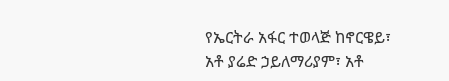የኤርትራ አፋር ተወላጅ ከኖርዌይ፣ አቶ ያሬድ ኃይለማሪያም፣ አቶ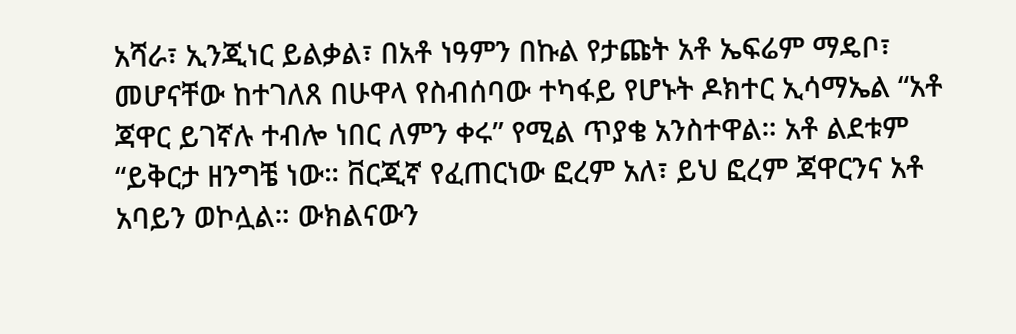አሻራ፣ ኢንጂነር ይልቃል፣ በአቶ ነዓምን በኩል የታጩት አቶ ኤፍሬም ማዴቦ፣ መሆናቸው ከተገለጸ በሁዋላ የስብሰባው ተካፋይ የሆኑት ዶክተር ኢሳማኤል “አቶ ጃዋር ይገኛሉ ተብሎ ነበር ለምን ቀሩ” የሚል ጥያቄ አንስተዋል። አቶ ልደቱም “ይቅርታ ዘንግቼ ነው። ቨርጂኛ የፈጠርነው ፎረም አለ፣ ይህ ፎረም ጃዋርንና አቶ አባይን ወኮሏል። ውክልናውን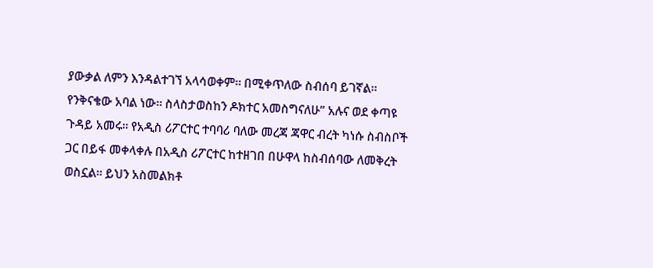ያውቃል ለምን እንዳልተገኘ አላሳወቀም። በሚቀጥለው ስብሰባ ይገኛል። የንቅናቄው አባል ነው። ስላስታወስከን ዶክተር አመስግናለሁ” አሉና ወደ ቀጣዩ ጉዳይ አመሩ። የአዲስ ሪፖርተር ተባባሪ ባለው መረጃ ጃዋር ብረት ካነሱ ስብስቦች ጋር በይፋ መቀላቀሉ በአዲስ ሪፖርተር ከተዘገበ በሁዋላ ከስብሰባው ለመቅረት ወስኗል። ይህን አስመልክቶ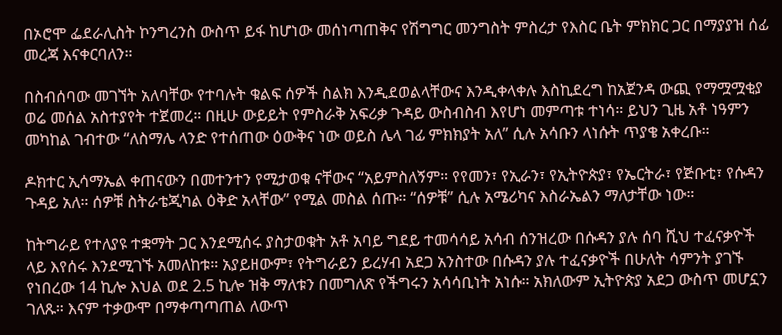በኦሮሞ ፌደራሊስት ኮንግረንስ ውስጥ ይፋ ከሆነው መሰነጣጠቅና የሽግግር መንግስት ምስረታ የእስር ቤት ምክክር ጋር በማያያዝ ሰፊ መረጃ እናቀርባለን።

በስብሰባው መገኘት አለባቸው የተባሉት ቁልፍ ሰዎች ስልክ እንዲደወልላቸውና እንዲቀላቀሉ እስኪደረግ ከአጀንዳ ውጪ የማሟሟቂያ ወሬ መሰል አስተያየት ተጀመረ። በዚሁ ውይይት የምስራቅ አፍሪቃ ጉዳይ ውስብስብ እየሆነ መምጣቱ ተነሳ። ይህን ጊዜ አቶ ነዓምን መካከል ገብተው “ለስማሌ ላንድ የተሰጠው ዕውቅና ነው ወይስ ሌላ ገፊ ምክክያት አለ” ሲሉ አሳቡን ላነሱት ጥያቄ አቀረቡ።

ዶክተር ኢሳማኤል ቀጠናውን በመተንተን የሚታወቁ ናቸውና “አይምስለኝም። የየመን፣ የኢራን፣ የኢትዮጵያ፣ የኤርትራ፣ የጅቡቲ፣ የሱዳን ጉዳይ አለ። ሰዎቹ ስትራቴጂካል ዕቅድ አላቸው” የሚል መስል ሰጡ። “ሰዎቹ” ሲሉ አሜሪካና እስራኤልን ማለታቸው ነው።

ከትግራይ የተለያዩ ተቋማት ጋር እንደሚሰሩ ያስታወቁት አቶ አባይ ግደይ ተመሳሳይ አሳብ ሰንዝረው በሱዳን ያሉ ሰባ ሺህ ተፈናቃዮች ላይ እየሰሩ እንደሚገኙ አመለከቱ። አያይዘውም፣ የትግራይን ይረሃብ አደጋ አንስተው በሱዳን ያሉ ተፈናቃዮች በሁለት ሳምንት ያገኙ የነበረው 14 ኪሎ እህል ወደ 2.5 ኪሎ ዝቅ ማለቱን በመግለጽ የችግሩን አሳሳቢነት አነሱ። አክለውም ኢትዮጵያ አደጋ ውስጥ መሆኗን ገለጹ። እናም ተቃውሞ በማቀጣጣጠል ለውጥ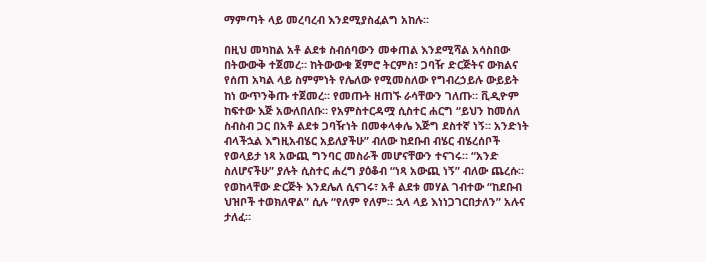ማምጣት ላይ መረባረብ እንደሚያስፈልግ አከሉ።

በዚህ መካከል አቶ ልደቱ ስብሰባውን መቀጠል እንደሚሻል አሳስበው በትውውቅ ተጀመረ። ከትውውቁ ጀምሮ ትርምስ፣ ጋባዥ ድርጅትና ውክልና የሰጠ አካል ላይ ስምምነት የሌለው የሚመስለው የግብረኃይሉ ውይይት ከነ ውጥንቅጡ ተጀመረ። የመጡት ዘጠኙ ራሳቸውን ገለጡ። ቪዲዮም ከፍተው እጅ አውለበለቡ። የአምስተርዳሟ ሲስተር ሐርግ “ይህን ከመሰለ ስብስብ ጋር በአቶ ልደቱ ጋባዥነት በመቀላቀሌ እጅግ ደስተኛ ነኝ። አንድነት ብላችኋል እግዚአብሄር አይለያችሁ” ብለው ከደቡብ ብሄር ብሄረሰቦች የወላይታ ነጻ አውጪ ግንባር መስራች መሆናቸውን ተናገሩ። “አንድ ስለሆናችሁ” ያሉት ሲስተር ሐረግ ያዕቆብ “ነጻ አውጪ ነኝ” ብለው ጨረሱ። የወከላቸው ድርጅት እንደሌለ ሲናገሩ፣ አቶ ልደቱ መሃል ገብተው “ከደቡብ ህዝቦች ተወክለዋል” ሲሉ “የለም የለም። ኋላ ላይ እነነጋገርበታለን” አሉና ታለፈ።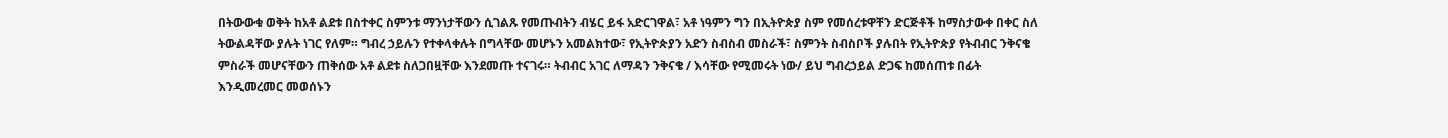በትውውቁ ወቅት ከአቶ ልደቱ በስተቀር ስምንቱ ማንነታቸውን ሲገልጹ የመጡብትን ብሄር ይፋ አድርገዋል፣ አቶ ነዓምን ግን በኢትዮጵያ ስም የመሰረቱዋቸን ድርጅቶች ከማስታውቀ በቀር ስለ ትውልዳቸው ያሉት ነገር የለም። ግብረ ኃይሉን የተቀላቀሉት በግላቸው መሆኑን አመልክተው፣ የኢትዮጵያን አድን ስብስብ መስራች፣ ስምንት ስብስቦች ያሉበት የኢትዮጵያ የትብብር ንቅናቄ ምስራች መሆናቸውን ጠቅሰው አቶ ልደቱ ስለጋበዟቸው እንደመጡ ተናገሩ። ትብብር አገር ለማዳን ንቅናቄ / እሳቸው የሚመሩት ነው/ ይህ ግብረኃይል ድጋፍ ከመሰጠቱ በፊት እንዲመረመር መወሰኑን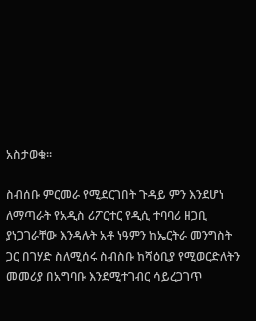አስታወቁ።

ስብሰቡ ምርመራ የሚደርገበት ጉዳይ ምን እንደሆነ ለማጣራት የአዲስ ሪፖርተር የዲሲ ተባባሪ ዘጋቢ ያነጋገራቸው እንዳሉት አቶ ነዓምን ከኤርትራ መንግስት ጋር በገሃድ ስለሚሰሩ ስብስቡ ከሻዕቢያ የሚወርድለትን መመሪያ በአግባቡ እንደሚተገብር ሳይረጋገጥ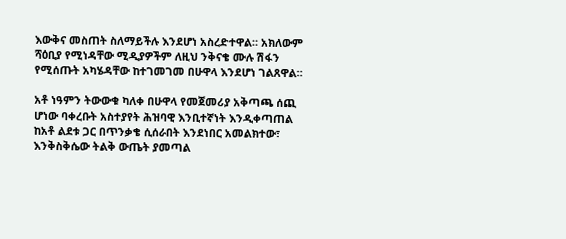እውቅና መስጠት ስለማይችሉ እንደሆነ አስረድተዋል። አክለውም ሻዕቢያ የሚነዳቸው ሚዲያዎችም ለዚህ ንቅናቄ ሙሉ ሽፋን የሚሰጡት አካሄዳቸው ከተገመገመ በሁዋላ እንደሆነ ገልጸዋል።

አቶ ነዓምን ትውውቁ ካለቀ በሁዋላ የመጀመሪያ አቅጣጫ ሰጪ ሆነው ባቀረቡት አስተያየት ሕዝባዊ እንቢተኛነት እንዲቀጣጠል ከአቶ ልደቱ ጋር በጥንቃቄ ሲሰራበት እንደነበር አመልክተው፣ እንቅስቅሴው ትልቅ ውጤት ያመጣል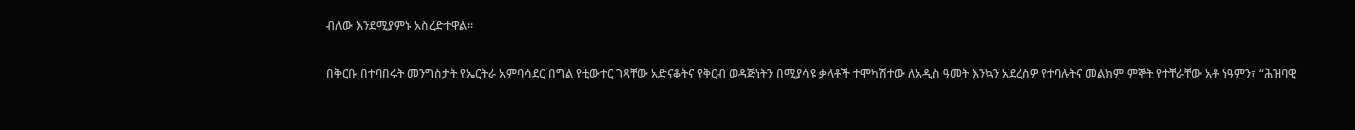ብለው እንደሚያምኑ አስረድተዋል።

በቅርቡ በተባበሩት መንግስታት የኤርትራ አምባሳደር በግል የቲውተር ገጻቸው አድናቆትና የቅርብ ወዳጅነትን በሚያሳዩ ቃላቶች ተሞካሽተው ለአዲስ ዓመት እንኳን አደረስዎ የተባሉትና መልክም ምኞት የተቸራቸው አቶ ነዓምን፣ “ሕዝባዊ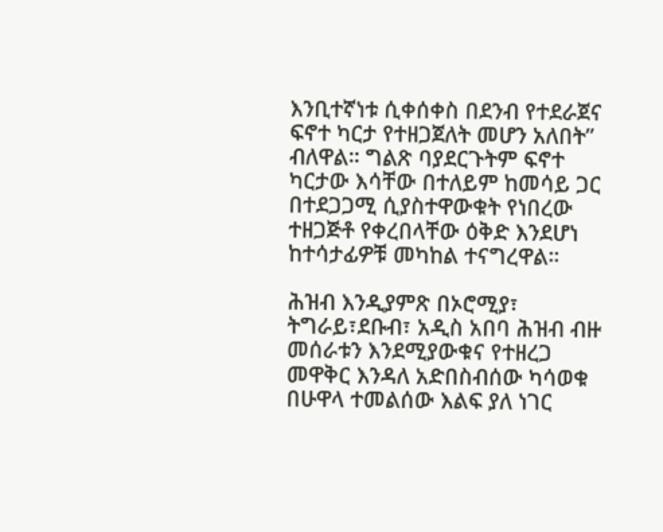እንቢተኛነቱ ሲቀሰቀስ በደንብ የተደራጀና ፍኖተ ካርታ የተዘጋጀለት መሆን አለበት” ብለዋል። ግልጽ ባያደርጉትም ፍኖተ ካርታው እሳቸው በተለይም ከመሳይ ጋር በተደጋጋሚ ሲያስተዋውቁት የነበረው ተዘጋጅቶ የቀረበላቸው ዕቅድ እንደሆነ ከተሳታፊዎቹ መካከል ተናግረዋል።

ሕዝብ እንዲያምጽ በኦሮሚያ፣ ትግራይ፣ደቡብ፣ አዲስ አበባ ሕዝብ ብዙ መሰራቱን እንደሚያውቁና የተዘረጋ መዋቅር እንዳለ አድበስብሰው ካሳወቁ በሁዋላ ተመልሰው እልፍ ያለ ነገር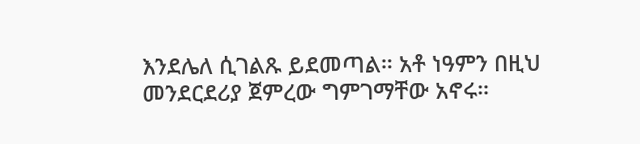እንደሌለ ሲገልጹ ይደመጣል። አቶ ነዓምን በዚህ መንደርደሪያ ጀምረው ግምገማቸው አኖሩ።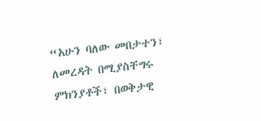“አሁን ባለው መበታተን፣ ለመረዳት በሚያስቸግሩ ምክንያቶች፣ በወቅታዊ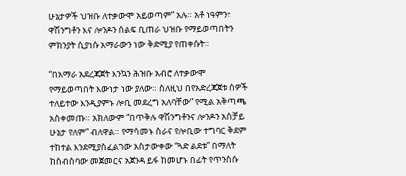ሁኔታዎች ህዝቡ ለተቃውሞ አይወጣም” አሉ። አቶ ነዓምን፣ ዋሽንግቶን እና ሎንዶን ሰልፍ ቢጠራ ህዝቡ የማይወጣበትን ምክንያት ሲያነሱ አማራውን ነው ቅድሚያ የጠቀሱት።

“በአማራ አደረጃጀት እንኳን ሕዝቡ አብሮ ለተቃውሞ የማይወጣበት እውነታ ነው ያለው። ስለዚህ በየአድረጃጀቱ ሰዎች ተለይተው እንዲያምኑ ሎቢ መደረግ አለባቸው” የሚል አቅጣጫ አስቀመጡ። አክለውም “በጥቅሉ ዋሽንግቶንና ሎንዶን አስቻይ ሁኔታ የለም” ብለዋል። የማሳመኑ ስራና የሎቢው ተግባር ቅደም ተከተል እንደሚያስፈልገው አስታውቀው “ጓድ ልደቱ” በማለት ከስብሰባው መጀመርና አጀንዳ ይፋ ከመሆኑ በፊት የጥንስሱ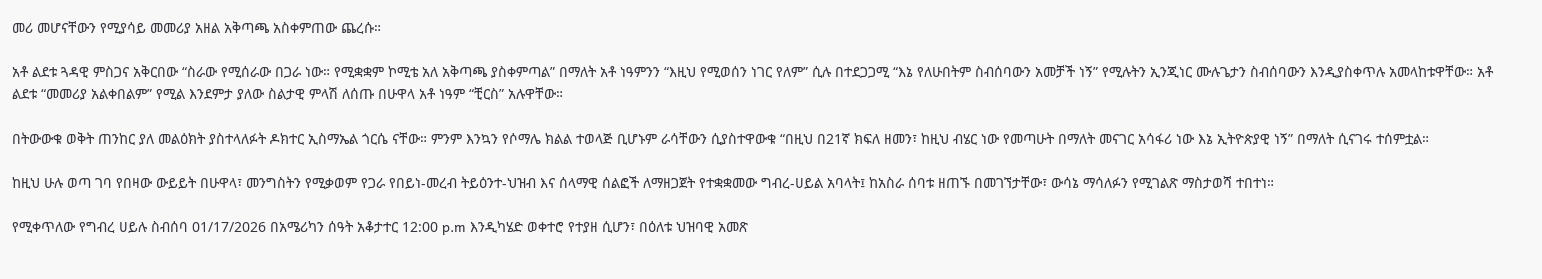መሪ መሆናቸውን የሚያሳይ መመሪያ አዘል አቅጣጫ አስቀምጠው ጨረሱ።

አቶ ልደቱ ጓዳዊ ምስጋና አቅርበው “ስራው የሚሰራው በጋራ ነው። የሚቋቋም ኮሚቴ አለ አቅጣጫ ያስቀምጣል” በማለት አቶ ነዓምንን “እዚህ የሚወሰን ነገር የለም” ሲሉ በተደጋጋሚ “እኔ የለሁበትም ስብሰባውን አመቻች ነኝ” የሚሉትን ኢንጂነር ሙሉጌታን ስብሰባውን እንዲያስቀጥሉ አመላከቱዋቸው። አቶ ልደቱ “መመሪያ አልቀበልም” የሚል እንደምታ ያለው ስልታዊ ምላሽ ለሰጡ በሁዋላ አቶ ነዓም “ቺርስ” አሉዋቸው።

በትውውቁ ወቅት ጠንከር ያለ መልዕክት ያስተላለፉት ዶክተር ኢስማኤል ጎርሴ ናቸው። ምንም እንኳን የሶማሌ ክልል ተወላጅ ቢሆኑም ራሳቸውን ሲያስተዋውቁ “በዚህ በ21ኛ ክፍለ ዘመን፣ ከዚህ ብሄር ነው የመጣሁት በማለት መናገር አሳፋሪ ነው እኔ ኢትዮጵያዊ ነኝ” በማለት ሲናገሩ ተሰምቷል።

ከዚህ ሁሉ ወጣ ገባ የበዛው ውይይት በሁዋላ፣ መንግስትን የሚቃወም የጋራ የበይነ-መረብ ትይዕንተ-ህዝብ እና ሰላማዊ ሰልፎች ለማዘጋጀት የተቋቋመው ግብረ-ሀይል አባላት፤ ከአስራ ሰባቱ ዘጠኙ በመገኘታቸው፣ ውሳኔ ማሳለፉን የሚገልጽ ማስታወሻ ተበተነ።

የሚቀጥለው የግብረ ሀይሉ ስብሰባ 01/17/2026 በአሜሪካን ሰዓት አቆታተር 12:00 p.m እንዲካሄድ ወቀተሮ የተያዘ ሲሆን፣ በዕለቱ ህዝባዊ አመጽ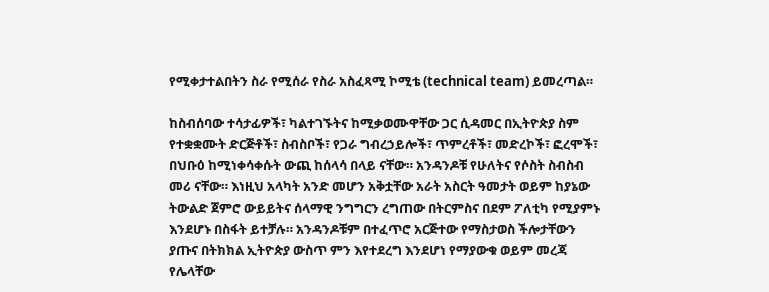የሚቀታተልበትን ስራ የሚሰራ የስራ አስፈጻሚ ኮሚቴ (technical team) ይመረጣል።

ከስብሰባው ተሳታፊዎች፣ ካልተገኙትና ከሚቃወሙዋቸው ጋር ሲዳመር በኢትዮጵያ ስም የተቋቋሙት ድርጅቶች፣ ስብስቦች፣ የጋራ ግብረኃይሎች፣ ጥምረቶች፣ መድረኮች፣ ፎረሞች፣ በህቡዕ ከሚነቀሳቀሱት ውጪ ከሰላሳ በላይ ናቸው። አንዳንዶቹ የሁለትና የሶስት ስብስብ መሪ ናቸው። እነዚህ አላካት አንድ መሆን አቅቷቸው አራት አስርት ዓመታት ወይም ከያኔው ትውልድ ጀምሮ ውይይትና ሰላማዊ ንግግርን ረግጠው በትርምስና በደም ፖለቲካ የሚያምኑ እንደሆኑ በስፋት ይተቻሉ። አንዳንዶቹም በተፈጥሮ አርጅተው የማስታወስ ችሎታቸውን ያጡና በትክክል ኢትዮጵያ ውስጥ ምን እየተደረግ እንደሆነ የማያውቁ ወይም መረጃ የሌላቸው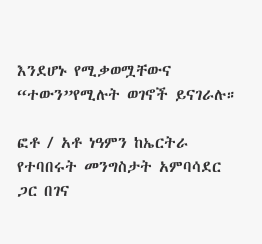እንደሆኑ የሚቃወሟቸውና “ተውን”የሚሉት ወገኖች ይናገራሉ።

ፎቶ / አቶ ነዓምን ከኤርትራ የተባበሩት መንግስታት አምባሳደር ጋር በገና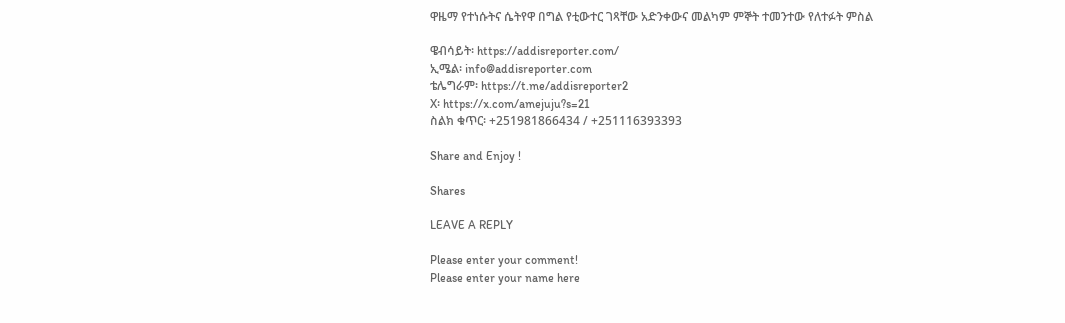ዋዜማ የተነሱትና ሴትየዋ በግል የቲውተር ገጻቸው አድንቀውና መልካም ምኞት ተመንተው የለተፉት ምስል

ዌብሳይት፡ https://addisreporter.com/
ኢሜል፡ info@addisreporter.com
ቴሌግራም፡ https://t.me/addisreporter2
X፡ https://x.com/amejuju?s=21
ስልክ ቁጥር፡ +251981866434 / +251116393393

Share and Enjoy !

Shares

LEAVE A REPLY

Please enter your comment!
Please enter your name here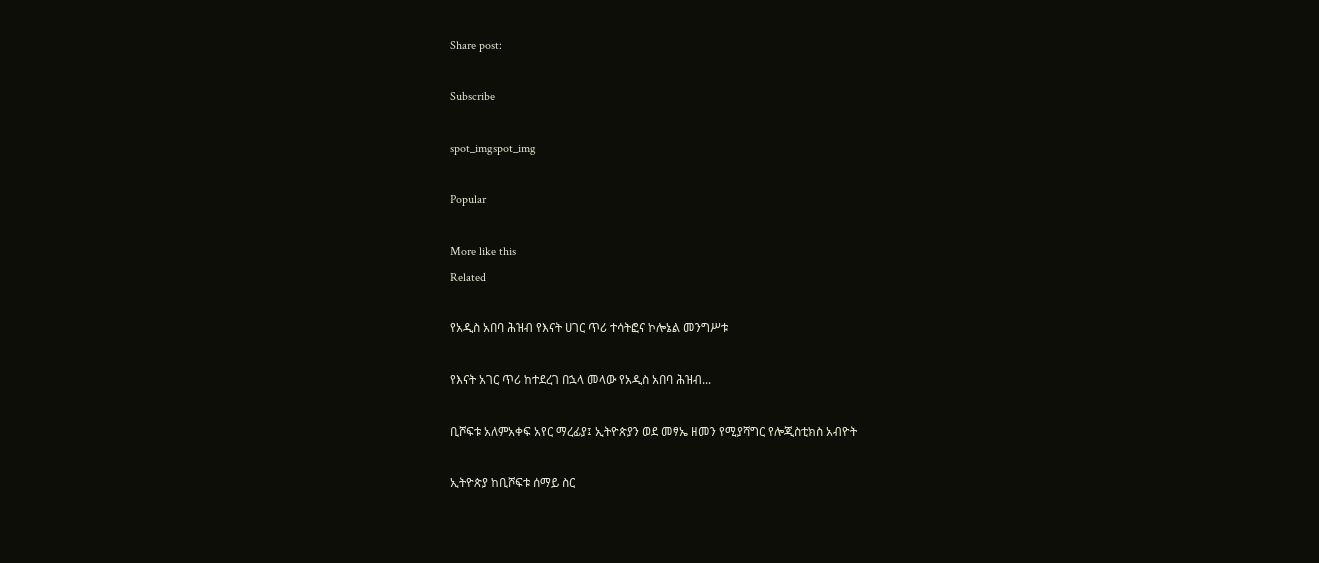Share post:

Subscribe

spot_imgspot_img

Popular

More like this
Related

የአዲስ አበባ ሕዝብ የእናት ሀገር ጥሪ ተሳትፎና ኮሎኔል መንግሥቱ

የእናት አገር ጥሪ ከተደረገ በኋላ መላው የአዲስ አበባ ሕዝብ...

ቢሾፍቱ አለምአቀፍ አየር ማረፊያ፤ ኢትዮጵያን ወደ መፃኤ ዘመን የሚያሻግር የሎጂስቲክስ አብዮት

ኢትዮጵያ ከቢሾፍቱ ሰማይ ስር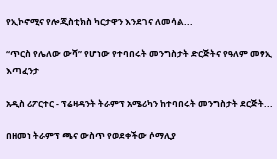የኢኮኖሚና የሎጂስቲክስ ካርታዋን እንደገና ለመሳል...

“ጥርስ የሌለው ውሻ” የሆነው የተባበሩት መንግስታት ድርጅትና የዓለም መፃኢ እጣፈንታ

አዲስ ሪፖርተር - ፕሬዛዳንት ትራምፕ አሜሪካን ከተባበሩት መንግስታት ደርጅት...

በዘመነ ትራምፕ ጫና ውስጥ የወደቀችው ሶማሊያ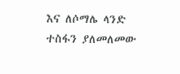እና ለሶማሌ ላንድ ተስፋን ያለመለመው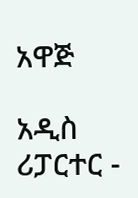አዋጅ

አዲስ ሪፓርተር -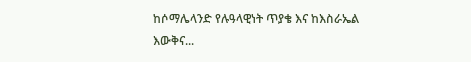ከሶማሌላንድ የሉዓላዊነት ጥያቄ እና ከእስራኤል እውቅና...